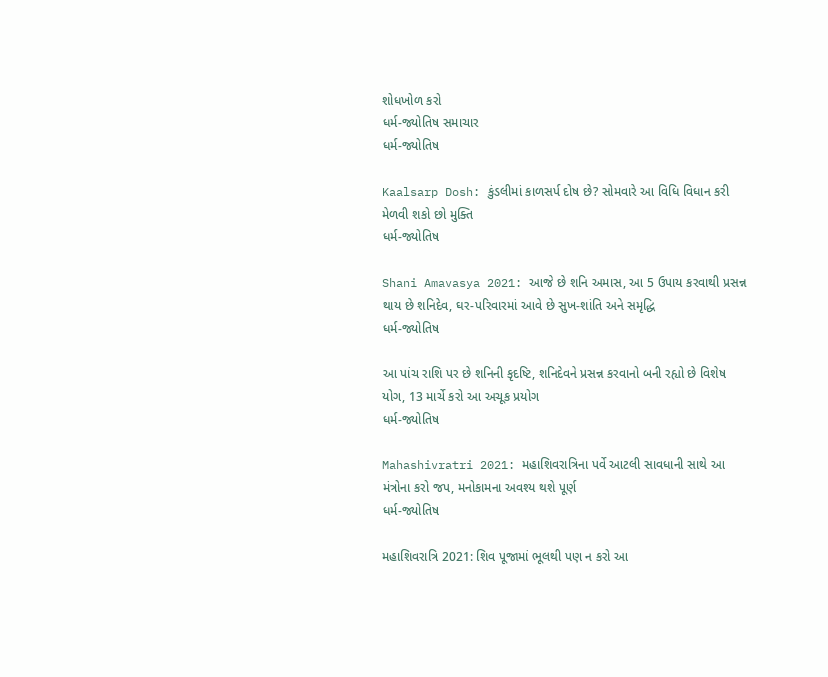શોધખોળ કરો
ધર્મ-જ્યોતિષ સમાચાર
ધર્મ-જ્યોતિષ

Kaalsarp Dosh: કુંડલીમાં કાળસર્પ દોષ છે? સોમવારે આ વિધિ વિધાન કરી મેળવી શકો છો મુક્તિ
ધર્મ-જ્યોતિષ

Shani Amavasya 2021: આજે છે શનિ અમાસ, આ 5 ઉપાય કરવાથી પ્રસન્ન થાય છે શનિદેવ, ઘર-પરિવારમાં આવે છે સુખ-શાંતિ અને સમૃદ્ધિ
ધર્મ-જ્યોતિષ

આ પાંચ રાશિ પર છે શનિની કૃદષ્ટિ, શનિદેવને પ્રસન્ન કરવાનો બની રહ્યો છે વિશેષ યોગ, 13 માર્ચે કરો આ અચૂક પ્રયોગ
ધર્મ-જ્યોતિષ

Mahashivratri 2021: મહાશિવરાત્રિના પર્વે આટલી સાવધાની સાથે આ મંત્રોના કરો જપ, મનોકામના અવશ્ય થશે પૂર્ણ
ધર્મ-જ્યોતિષ

મહાશિવરાત્રિ 2021: શિવ પૂજામાં ભૂલથી પણ ન કરો આ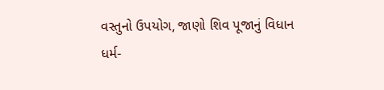વસ્તુનો ઉપયોગ, જાણો શિવ પૂજાનું વિધાન
ધર્મ-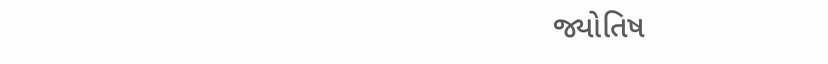જ્યોતિષ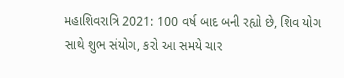મહાશિવરાત્રિ 2021: 100 વર્ષ બાદ બની રહ્યો છે, શિવ યોગ સાથે શુભ સંયોગ, કરો આ સમયે ચાર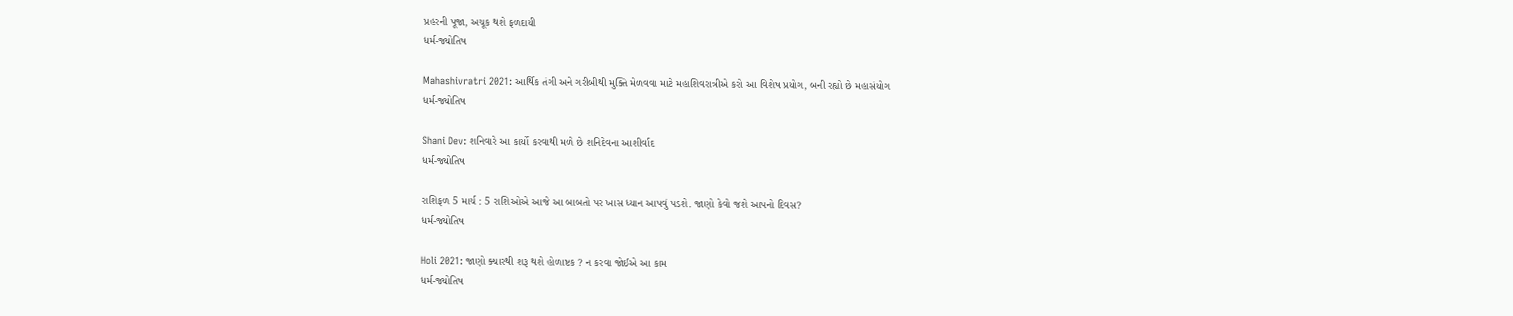પ્રહરની પૂજા, અચૂક થશે ફળદાયી
ધર્મ-જ્યોતિષ

Mahashivratri 2021: આર્થિક તંગી અને ગરીબીથી મુક્તિ મેળવવા માટે મહાશિવરાત્રીએ કરો આ વિશેષ પ્રયોગ, બની રહ્યો છે મહાસંયોગ
ધર્મ-જ્યોતિષ

Shani Dev: શનિવારે આ કાર્યો કરવાથી મળે છે શનિદેવના આશીર્વાદ
ધર્મ-જ્યોતિષ

રાશિફળ 5 માર્ચ : 5 રાશિઓએ આજે આ બાબતો પર ખાસ ધ્યાન આપવું પડશે. જાણો કેવો જશે આપનો દિવસ?
ધર્મ-જ્યોતિષ

Holi 2021: જાણો ક્યારથી શરૂ થશે હોળાષ્ટક ? ન કરવા જોઈએ આ કામ
ધર્મ-જ્યોતિષ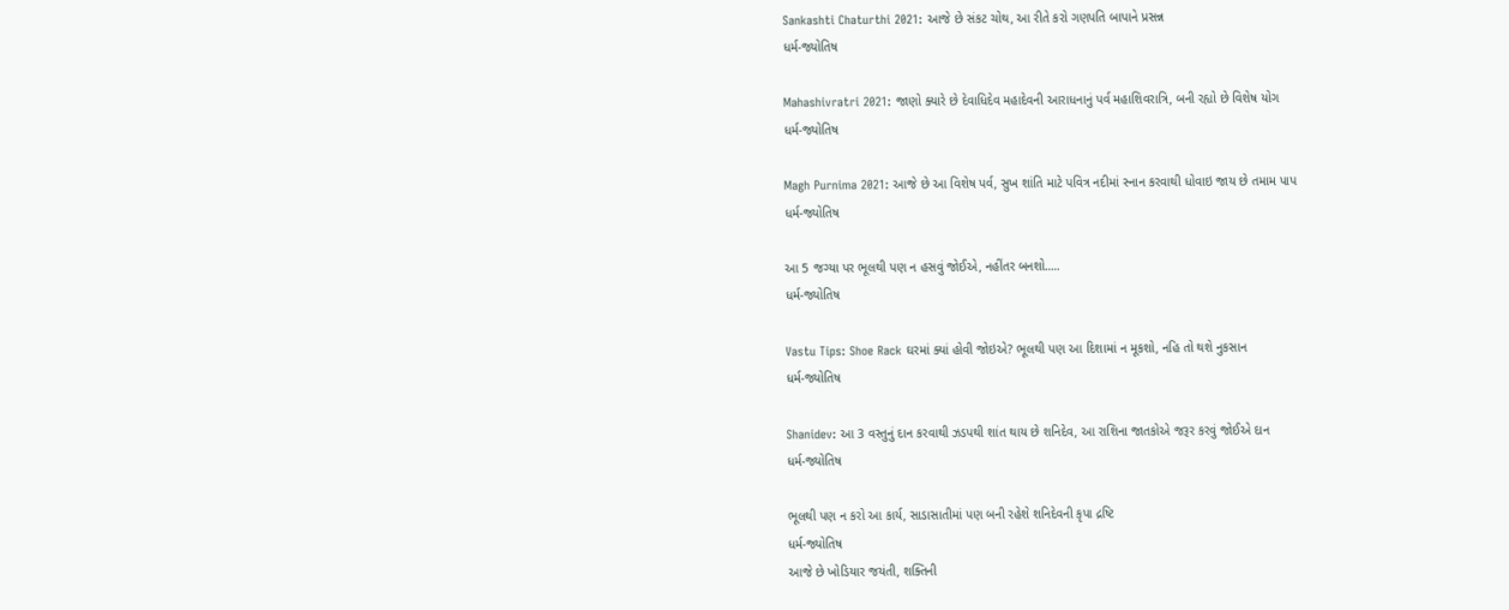Sankashti Chaturthi 2021: આજે છે સંકટ ચોથ, આ રીતે કરો ગણપતિ બાપાને પ્રસન્ન
ધર્મ-જ્યોતિષ

Mahashivratri 2021: જાણો ક્યારે છે દેવાધિદેવ મહાદેવની આરાધનાનું પર્વ મહાશિવરાત્રિ, બની રહ્યો છે વિશેષ યોગ
ધર્મ-જ્યોતિષ

Magh Purnima 2021: આજે છે આ વિશેષ પર્વ, સુખ શાંતિ માટે પવિત્ર નદીમાં સ્નાન કરવાથી ધોવાઇ જાય છે તમામ પાપ
ધર્મ-જ્યોતિષ

આ 5 જગ્યા પર ભૂલથી પણ ન હસવું જોઈએ, નહીંતર બનશો.....
ધર્મ-જ્યોતિષ

Vastu Tips: Shoe Rack ઘરમાં ક્યાં હોવી જોઇએ? ભૂલથી પણ આ દિશામાં ન મૂકશો, નહિ તો થશે નુકસાન
ધર્મ-જ્યોતિષ

Shanidev: આ 3 વસ્તુનું દાન કરવાથી ઝડપથી શાંત થાય છે શનિદેવ, આ રાશિના જાતકોએ જરૂર કરવું જોઈએ દાન
ધર્મ-જ્યોતિષ

ભૂલથી પણ ન કરો આ કાર્ય, સાડાસાતીમાં પણ બની રહેશે શનિદેવની કૃપા દ્રષ્ટિ
ધર્મ-જ્યોતિષ
આજે છે ખોડિયાર જયંતી, શક્તિની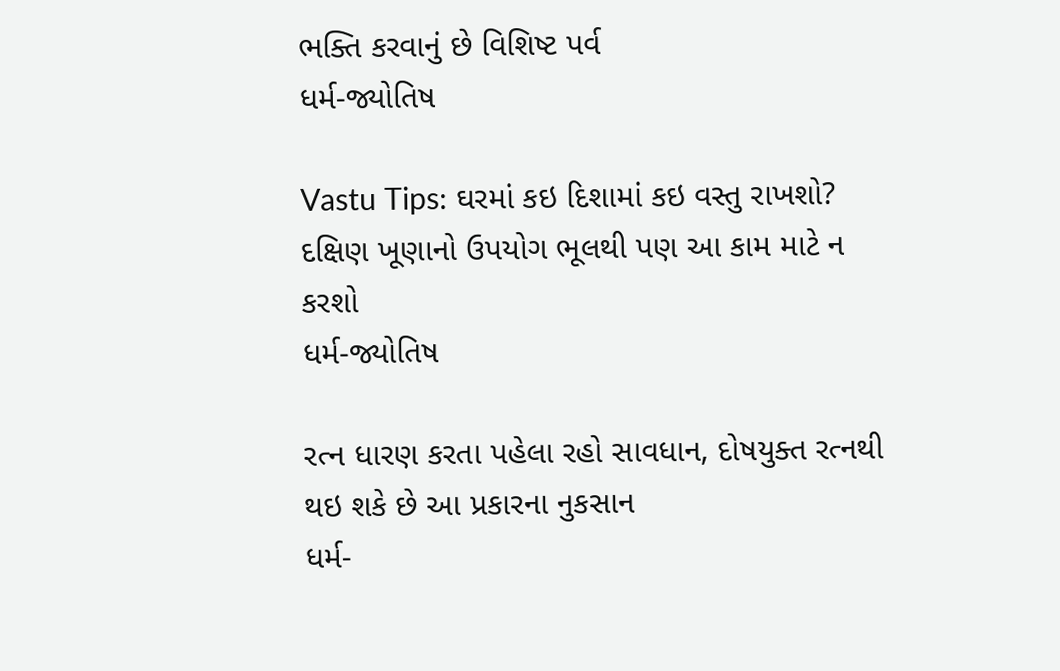ભક્તિ કરવાનું છે વિશિષ્ટ પર્વ
ધર્મ-જ્યોતિષ

Vastu Tips: ઘરમાં કઇ દિશામાં કઇ વસ્તુ રાખશો? દક્ષિણ ખૂણાનો ઉપયોગ ભૂલથી પણ આ કામ માટે ન કરશો
ધર્મ-જ્યોતિષ

રત્ન ધારણ કરતા પહેલા રહો સાવધાન, દોષયુક્ત રત્નથી થઇ શકે છે આ પ્રકારના નુકસાન
ધર્મ-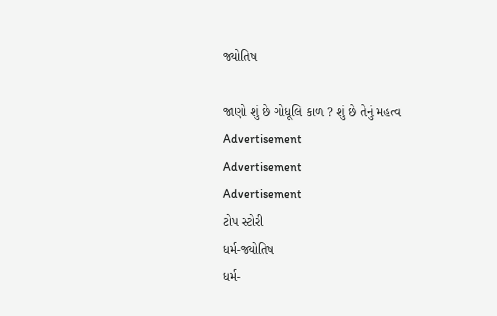જ્યોતિષ

જાણો શું છે ગોધૂલિ કાળ ? શું છે તેનું મહત્વ
Advertisement
Advertisement
Advertisement
ટોપ સ્ટોરી
ધર્મ-જ્યોતિષ
ધર્મ-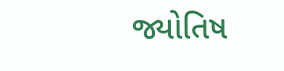જ્યોતિષ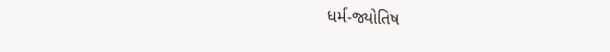ધર્મ-જ્યોતિષ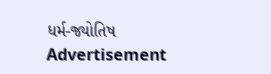ધર્મ-જ્યોતિષ
Advertisement